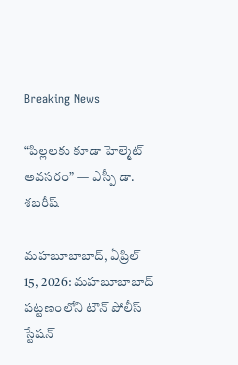Breaking News

“పిల్లలకు కూడా హెల్మెట్ అవసరం” — ఎస్పీ డా. శబరీష్

మహబూబాబాద్, ఏప్రిల్ 15, 2026: మహబూబాబాద్ పట్టణంలోని టౌన్ పోలీస్ స్టేషన్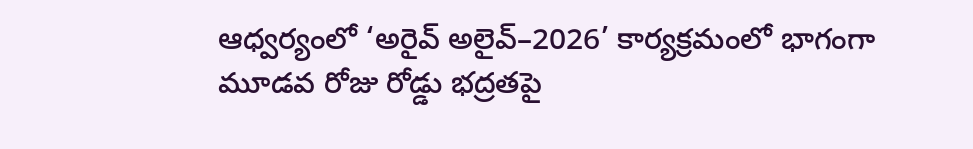ఆధ్వర్యంలో ‘అరైవ్ అలైవ్–2026’ కార్యక్రమంలో భాగంగా మూడవ రోజు రోడ్డు భద్రతపై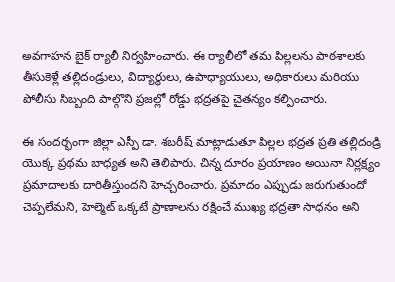అవగాహన బైక్ ర్యాలీ నిర్వహించారు. ఈ ర్యాలీలో తమ పిల్లలను పాఠశాలకు తీసుకెళ్లే తల్లిదండ్రులు, విద్యార్థులు, ఉపాధ్యాయులు, అధికారులు మరియు పోలీసు సిబ్బంది పాల్గొని ప్రజల్లో రోడ్డు భద్రతపై చైతన్యం కల్పించారు.

ఈ సందర్భంగా జిల్లా ఎస్పీ డా. శబరీష్ మాట్లాడుతూ పిల్లల భద్రత ప్రతి తల్లిదండ్రి యొక్క ప్రథమ బాధ్యత అని తెలిపారు. చిన్న దూరం ప్రయాణం అయినా నిర్లక్ష్యం ప్రమాదాలకు దారితీస్తుందని హెచ్చరించారు. ప్రమాదం ఎప్పుడు జరుగుతుందో చెప్పలేమని, హెల్మెట్ ఒక్కటే ప్రాణాలను రక్షించే ముఖ్య భద్రతా సాధనం అని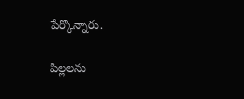పేర్కొన్నారు.

పిల్లలను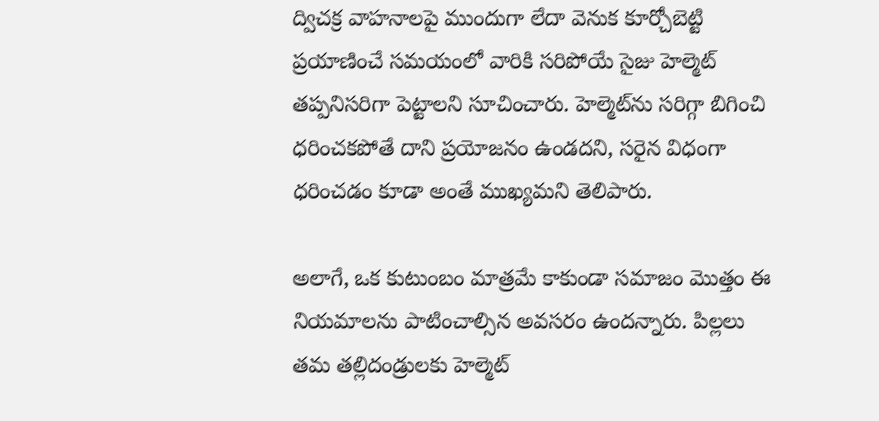ద్విచక్ర వాహనాలపై ముందుగా లేదా వెనుక కూర్చోబెట్టి ప్రయాణించే సమయంలో వారికి సరిపోయే సైజు హెల్మెట్ తప్పనిసరిగా పెట్టాలని సూచించారు. హెల్మెట్‌ను సరిగ్గా బిగించి ధరించకపోతే దాని ప్రయోజనం ఉండదని, సరైన విధంగా ధరించడం కూడా అంతే ముఖ్యమని తెలిపారు.

అలాగే, ఒక కుటుంబం మాత్రమే కాకుండా సమాజం మొత్తం ఈ నియమాలను పాటించాల్సిన అవసరం ఉందన్నారు. పిల్లలు తమ తల్లిదండ్రులకు హెల్మెట్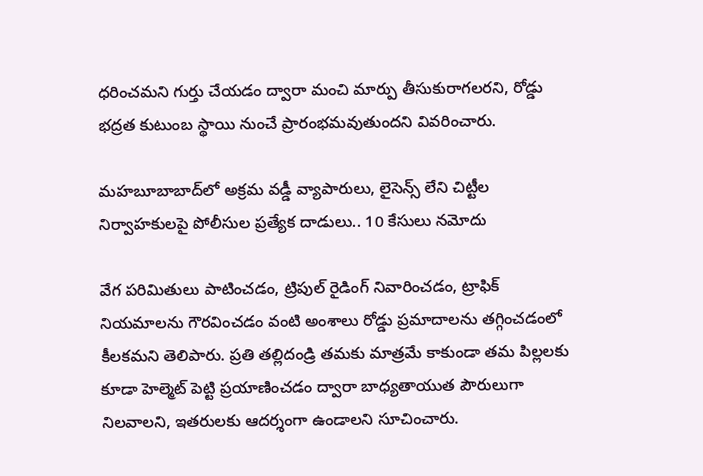ధరించమని గుర్తు చేయడం ద్వారా మంచి మార్పు తీసుకురాగలరని, రోడ్డు భద్రత కుటుంబ స్థాయి నుంచే ప్రారంభమవుతుందని వివరించారు.

మహబూబాబాద్‌లో అక్రమ వడ్డీ వ్యాపారులు, లైసెన్స్ లేని చిట్టీల నిర్వాహకులపై పోలీసుల ప్రత్యేక దాడులు.. 10 కేసులు నమోదు

వేగ పరిమితులు పాటించడం, ట్రిపుల్ రైడింగ్ నివారించడం, ట్రాఫిక్ నియమాలను గౌరవించడం వంటి అంశాలు రోడ్డు ప్రమాదాలను తగ్గించడంలో కీలకమని తెలిపారు. ప్రతి తల్లిదండ్రి తమకు మాత్రమే కాకుండా తమ పిల్లలకు కూడా హెల్మెట్ పెట్టి ప్రయాణించడం ద్వారా బాధ్యతాయుత పౌరులుగా నిలవాలని, ఇతరులకు ఆదర్శంగా ఉండాలని సూచించారు.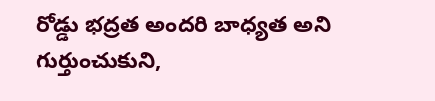రోడ్డు భద్రత అందరి బాధ్యత అని గుర్తుంచుకుని,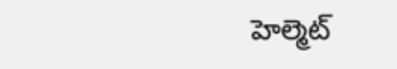హెల్మెట్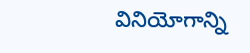వినియోగాన్ని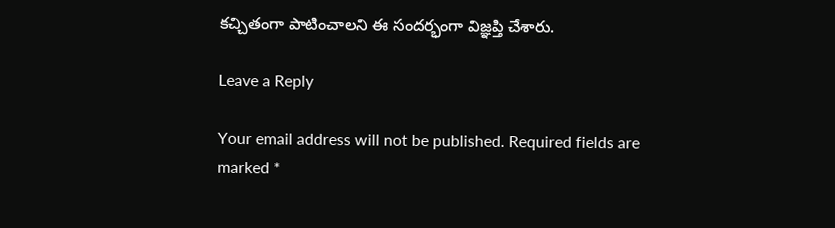కచ్చితంగా పాటించాలని ఈ సందర్భంగా విజ్ఞప్తి చేశారు.

Leave a Reply

Your email address will not be published. Required fields are marked *